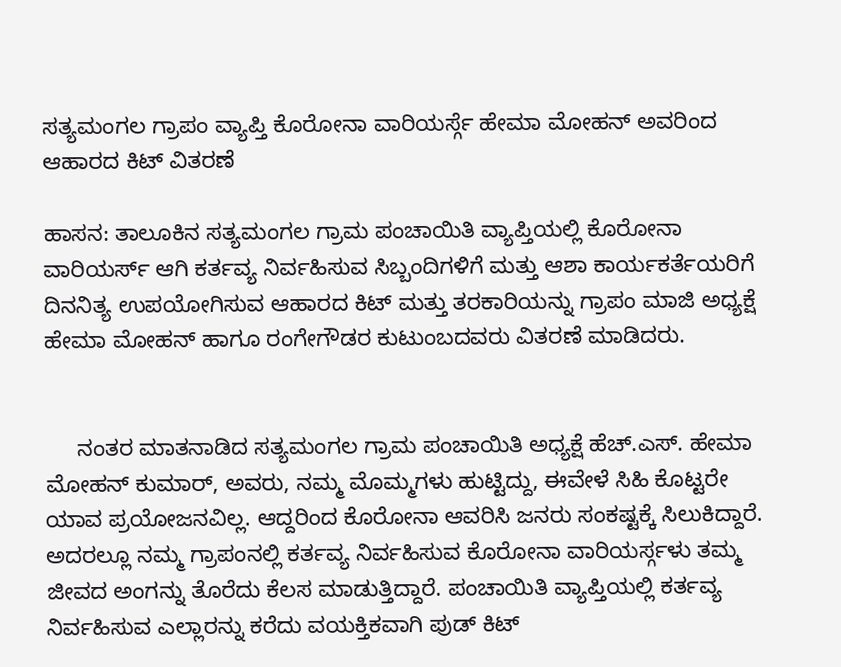ಸತ್ಯಮಂಗಲ ಗ್ರಾಪಂ ವ್ಯಾಪ್ತಿ ಕೊರೋನಾ ವಾರಿಯರ್ಸ್ಗೆ ಹೇಮಾ ಮೋಹನ್ ಅವರಿಂದ ಆಹಾರದ ಕಿಟ್ ವಿತರಣೆ

ಹಾಸನ: ತಾಲೂಕಿನ ಸತ್ಯಮಂಗಲ ಗ್ರಾಮ ಪಂಚಾಯಿತಿ ವ್ಯಾಪ್ತಿಯಲ್ಲಿ ಕೊರೋನಾ ವಾರಿಯರ್ಸ್ ಆಗಿ ಕರ್ತವ್ಯ ನಿರ್ವಹಿಸುವ ಸಿಬ್ಬಂದಿಗಳಿಗೆ ಮತ್ತು ಆಶಾ ಕಾರ್ಯಕರ್ತೆಯರಿಗೆ ದಿನನಿತ್ಯ ಉಪಯೋಗಿಸುವ ಆಹಾರದ ಕಿಟ್ ಮತ್ತು ತರಕಾರಿಯನ್ನು ಗ್ರಾಪಂ ಮಾಜಿ ಅಧ್ಯಕ್ಷೆ ಹೇಮಾ ಮೋಹನ್ ಹಾಗೂ ರಂಗೇಗೌಡರ ಕುಟುಂಬದವರು ವಿತರಣೆ ಮಾಡಿದರು.


     ನಂತರ ಮಾತನಾಡಿದ ಸತ್ಯಮಂಗಲ ಗ್ರಾಮ ಪಂಚಾಯಿತಿ ಅಧ್ಯಕ್ಷೆ ಹೆಚ್.ಎಸ್. ಹೇಮಾ ಮೋಹನ್ ಕುಮಾರ್, ಅವರು, ನಮ್ಮ ಮೊಮ್ಮಗಳು ಹುಟ್ಟಿದ್ದು, ಈವೇಳೆ ಸಿಹಿ ಕೊಟ್ಟರೇ ಯಾವ ಪ್ರಯೋಜನವಿಲ್ಲ. ಆದ್ದರಿಂದ ಕೊರೋನಾ ಆವರಿಸಿ ಜನರು ಸಂಕಷ್ಟಕ್ಕೆ ಸಿಲುಕಿದ್ದಾರೆ. ಅದರಲ್ಲೂ ನಮ್ಮ ಗ್ರಾಪಂನಲ್ಲಿ ಕರ್ತವ್ಯ ನಿರ್ವಹಿಸುವ ಕೊರೋನಾ ವಾರಿಯರ್ಸ್ಗಳು ತಮ್ಮ ಜೀವದ ಅಂಗನ್ನು ತೊರೆದು ಕೆಲಸ ಮಾಡುತ್ತಿದ್ದಾರೆ. ಪಂಚಾಯಿತಿ ವ್ಯಾಪ್ತಿಯಲ್ಲಿ ಕರ್ತವ್ಯ ನಿರ್ವಹಿಸುವ ಎಲ್ಲಾರನ್ನು ಕರೆದು ವಯಕ್ತಿಕವಾಗಿ ಪುಡ್ ಕಿಟ್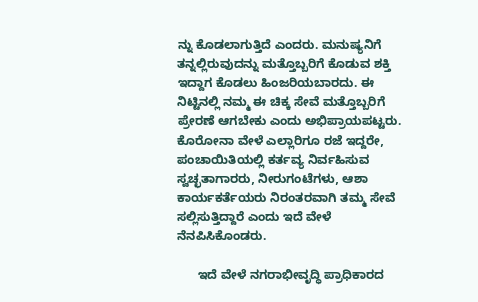ನ್ನು ಕೊಡಲಾಗುತ್ತಿದೆ ಎಂದರು. ಮನುಷ್ಯನಿಗೆ ತನ್ನಲ್ಲಿರುವುದನ್ನು ಮತ್ತೊಬ್ಬರಿಗೆ ಕೊಡುವ ಶಕ್ತಿ ಇದ್ದಾಗ ಕೊಡಲು ಹಿಂಜರಿಯಬಾರದು. ಈ ನಿಟ್ಟಿನಲ್ಲಿ ನಮ್ಮ ಈ ಚಿಕ್ಕ ಸೇವೆ ಮತ್ತೊಬ್ಬರಿಗೆ ಪ್ರೇರಣೆ ಆಗಬೇಕು ಎಂದು ಅಭಿಪ್ರಾಯಪಟ್ಟರು. ಕೊರೋನಾ ವೇಳೆ ಎಲ್ಲಾರಿಗೂ ರಜೆ ಇದ್ದರೇ, ಪಂಚಾಯಿತಿಯಲ್ಲಿ ಕರ್ತವ್ಯ ನಿರ್ವಹಿಸುವ ಸ್ವಚ್ಛತಾಗಾರರು, ನೀರುಗಂಟೆಗಳು, ಆಶಾ ಕಾರ್ಯಕರ್ತೆಯರು ನಿರಂತರವಾಗಿ ತಮ್ಮ ಸೇವೆ ಸಲ್ಲಿಸುತ್ತಿದ್ದಾರೆ ಎಂದು ಇದೆ ವೇಳೆ ನೆನಪಿಸಿಕೊಂಡರು.

      ಇದೆ ವೇಳೆ ನಗರಾಭೀವೃದ್ಧಿ ಪ್ರಾಧಿಕಾರದ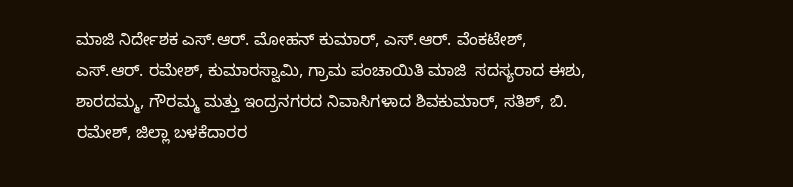ಮಾಜಿ ನಿರ್ದೇಶಕ ಎಸ್.ಆರ್. ಮೋಹನ್ ಕುಮಾರ್, ಎಸ್.ಆರ್. ವೆಂಕಟೇಶ್, ಎಸ್.ಆರ್. ರಮೇಶ್, ಕುಮಾರಸ್ವಾಮಿ, ಗ್ರಾಮ ಪಂಚಾಯಿತಿ ಮಾಜಿ  ಸದಸ್ಯರಾದ ಈಶು, ಶಾರದಮ್ಮ, ಗೌರಮ್ಮ ಮತ್ತು ಇಂದ್ರನಗರದ ನಿವಾಸಿಗಳಾದ ಶಿವಕುಮಾರ್, ಸತಿಶ್, ಬಿ. ರಮೇಶ್, ಜಿಲ್ಲಾ ಬಳಕೆದಾರರ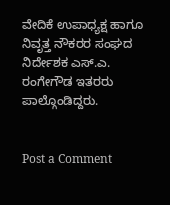ವೇದಿಕೆ ಉಪಾಧ್ಯಕ್ಷ ಹಾಗೂ ನಿವೃತ್ತ ನೌಕರರ ಸಂಘದ ನಿರ್ದೇಶಕ ಎಸ್.ಎ. ರಂಗೇಗೌಡ ಇತರರು ಪಾಲ್ಗೊಂಡಿದ್ದರು.


Post a Comment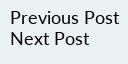Previous Post Next Post